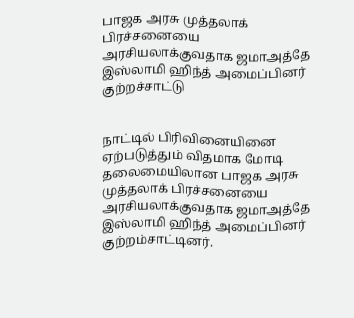பாஜக அரசு முத்தலாக் பிரச்சனையை அரசியலாக்குவதாக ஜமாஅத்தே இஸ்லாமி ஹிந்த் அமைப்பினர் குற்றச்சாட்டு


நாட்டில் பிரிவினையினை ஏற்படுத்தும் விதமாக மோடி தலைமையிலான பாஜக அரசு முத்தலாக் பிரச்சனையை அரசியலாக்குவதாக ஜமாஅத்தே இஸ்லாமி ஹிந்த் அமைப்பினர் குற்றம்சாட்டினர்.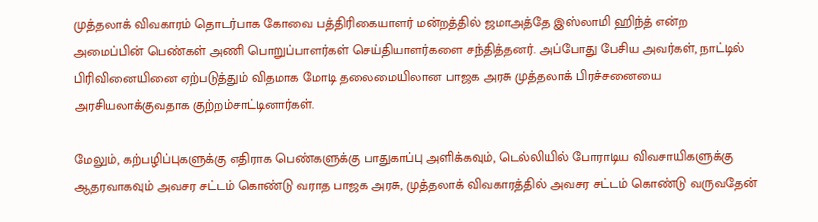முத்தலாக் விவகாரம் தொடர்பாக கோவை பத்திரிகையாளர் மன்றத்தில் ஜமாஅத்தே இஸ்லாமி ஹிந்த் என்ற அமைப்பின் பெண்கள் அணி பொறுப்பாளர்கள் செய்தியாளர்களை சந்தித்தனர். அப்போது பேசிய அவர்கள், நாட்டில் பிரிவினையினை ஏற்படுத்தும் விதமாக மோடி தலைமையிலான பாஜக அரசு முத்தலாக் பிரச்சனையை அரசியலாக்குவதாக குற்றம்சாட்டினார்கள்.

மேலும், கற்பழிப்புகளுக்கு எதிராக பெண்களுக்கு பாதுகாப்பு அளிக்கவும், டெல்லியில் போராடிய விவசாயிகளுக்கு ஆதரவாகவும் அவசர சட்டம் கொண்டு வராத பாஜக அரசு, முத்தலாக் விவகாரத்தில் அவசர சட்டம் கொண்டு வருவதேன்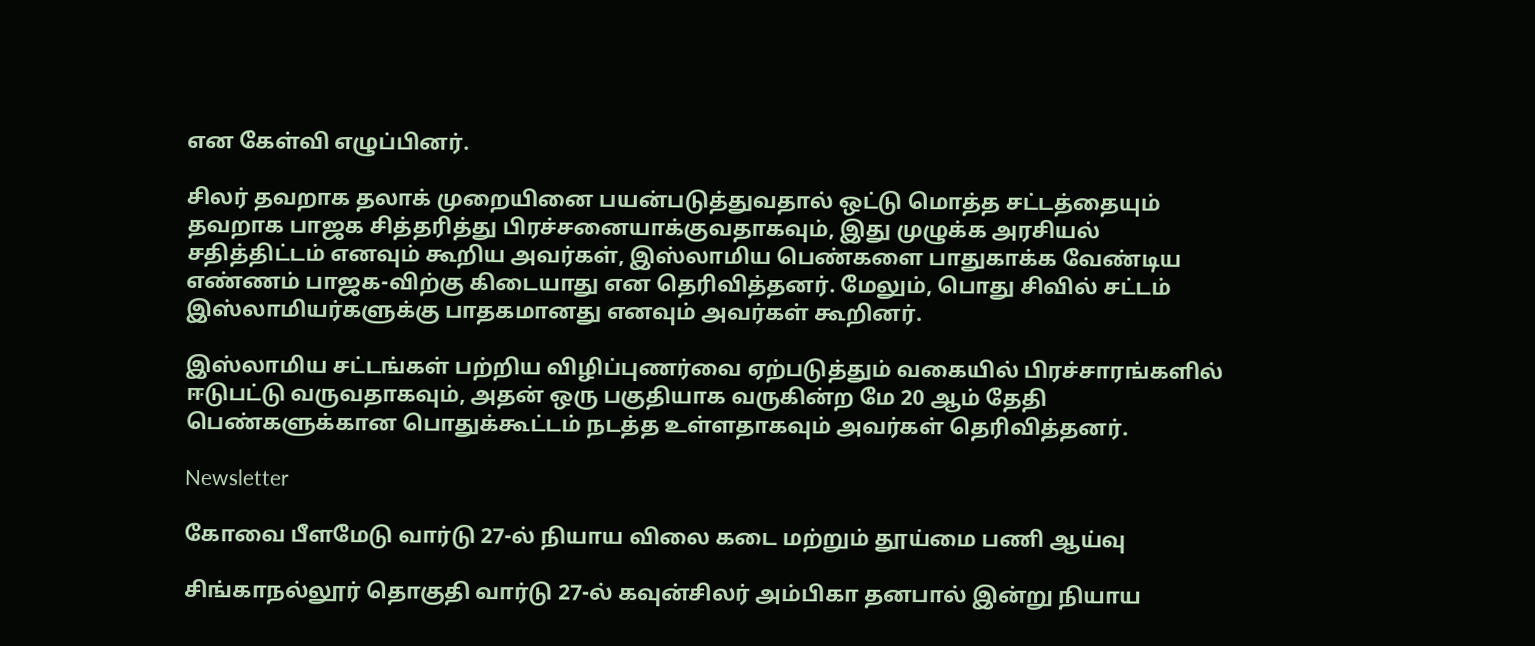என கேள்வி எழுப்பினர்.

சிலர் தவறாக தலாக் முறையினை பயன்படுத்துவதால் ஒட்டு மொத்த சட்டத்தையும் தவறாக பாஜக சித்தரித்து பிரச்சனையாக்குவதாகவும், இது முழுக்க அரசியல் சதித்திட்டம் எனவும் கூறிய அவர்கள், இஸ்லாமிய பெண்களை பாதுகாக்க வேண்டிய எண்ணம் பாஜக-விற்கு கிடையாது என தெரிவித்தனர். மேலும், பொது சிவில் சட்டம் இஸ்லாமியர்களுக்கு பாதகமானது எனவும் அவர்கள் கூறினர்.

இஸ்லாமிய சட்டங்கள் பற்றிய விழிப்புணர்வை ஏற்படுத்தும் வகையில் பிரச்சாரங்களில் ஈடுபட்டு வருவதாகவும், அதன் ஒரு பகுதியாக வருகின்ற மே 20 ஆம் தேதி பெண்களுக்கான பொதுக்கூட்டம் நடத்த உள்ளதாகவும் அவர்கள் தெரிவித்தனர்.

Newsletter

கோவை பீளமேடு வார்டு 27-ல் நியாய விலை கடை மற்றும் தூய்மை பணி ஆய்வு

சிங்காநல்லூர் தொகுதி வார்டு 27-ல் கவுன்சிலர் அம்பிகா தனபால் இன்று நியாய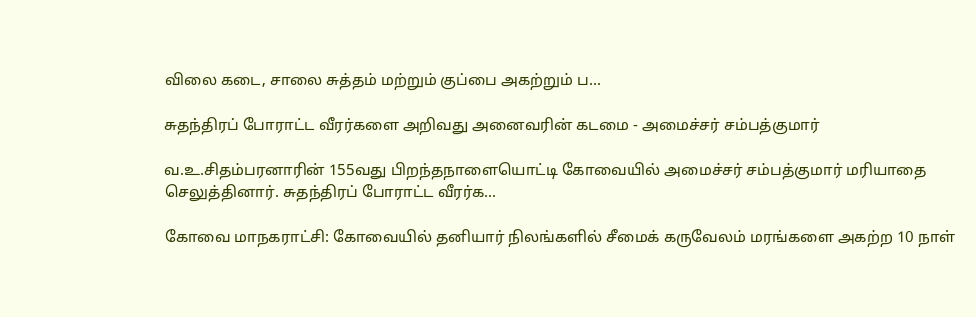விலை கடை, சாலை சுத்தம் மற்றும் குப்பை அகற்றும் ப...

சுதந்திரப் போராட்ட வீரர்களை அறிவது அனைவரின் கடமை - அமைச்சர் சம்பத்குமார்

வ.உ.சிதம்பரனாரின் 155வது பிறந்தநாளையொட்டி கோவையில் அமைச்சர் சம்பத்குமார் மரியாதை செலுத்தினார். சுதந்திரப் போராட்ட வீரர்க...

கோவை மாநகராட்சி: கோவையில் தனியார் நிலங்களில் சீமைக் கருவேலம் மரங்களை அகற்ற 10 நாள்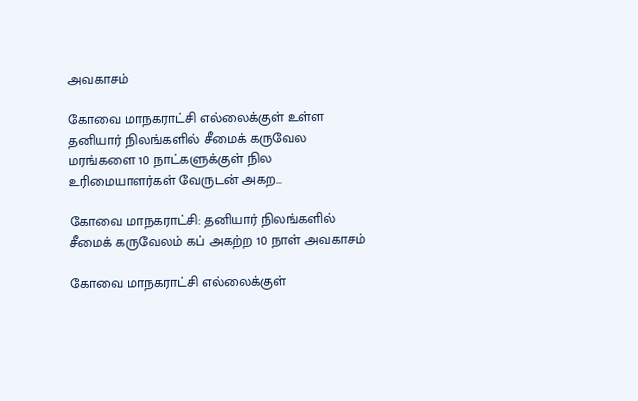அவகாசம்

கோவை மாநகராட்சி எல்லைக்குள் உள்ள தனியார் நிலங்களில் சீமைக் கருவேல மரங்களை 10 நாட்களுக்குள் நில உரிமையாளர்கள் வேருடன் அகற...

கோவை மாநகராட்சி: தனியார் நிலங்களில் சீமைக் கருவேலம் கப் அகற்ற 10 நாள் அவகாசம்

கோவை மாநகராட்சி எல்லைக்குள்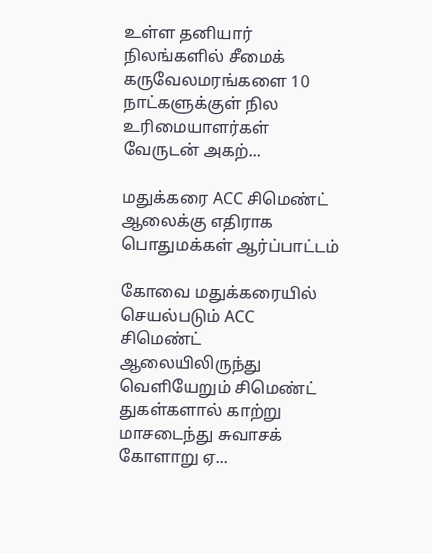உள்ள தனியார் நிலங்களில் சீமைக் கருவேலமரங்களை 10 நாட்களுக்குள் நில உரிமையாளர்கள் வேருடன் அகற்...

மதுக்கரை ACC சிமெண்ட் ஆலைக்கு எதிராக பொதுமக்கள் ஆர்ப்பாட்டம்

கோவை மதுக்கரையில் செயல்படும் ACC சிமெண்ட் ஆலையிலிருந்து வெளியேறும் சிமெண்ட் துகள்களால் காற்று மாசடைந்து சுவாசக் கோளாறு ஏ...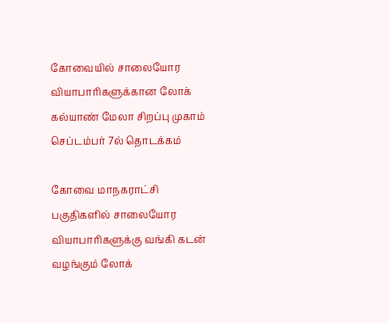கோவையில் சாலையோர வியாபாரிகளுக்கான லோக் கல்யாண் மேலா சிறப்பு முகாம் செப்டம்பர் 7ல் தொடக்கம்

கோவை மாநகராட்சி பகுதிகளில் சாலையோர வியாபாரிகளுக்கு வங்கி கடன் வழங்கும் லோக்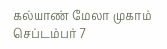கல்யாண் மேலா முகாம் செப்டம்பர் 7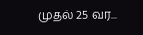முதல் 25 வர...